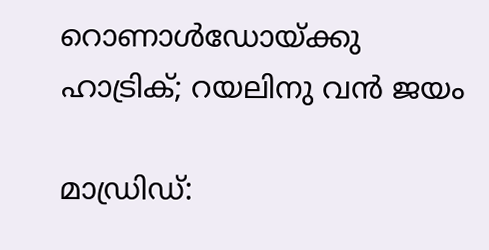റൊണാള്‍ഡോയ്ക്കു ഹാട്രിക്; റയലിനു വന്‍ ജയം

മാഡ്രിഡ്: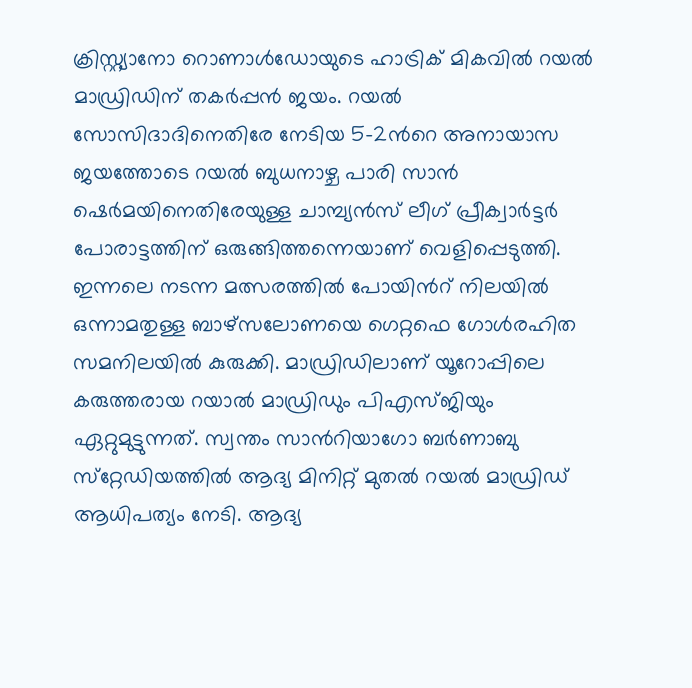ക്രിസ്റ്റ്യാനോ റൊണാള്‍ഡോയുടെ ഹാട്രിക് മികവില്‍ റയല്‍ മാഡ്രിഡിന് തകര്‍പ്പന്‍ ജയം. റയല്‍ സോസിദാദിനെതിരേ നേടിയ 5-2ന്‍റെ അനായാസ ജയത്തോടെ റയല്‍ ബുധനാഴ്ച പാരി സാന്‍ ഷെര്‍മയിനെതിരേയുള്ള ചാമ്പ്യന്‍സ് ലീഗ് പ്രീക്വാര്‍ട്ടര്‍ പോരാട്ടത്തിന് ഒരുങ്ങിത്തന്നെയാണ് വെളിപ്പെടുത്തി. ഇന്നലെ നടന്ന മത്സരത്തിൽ പോയിന്‍റ് നിലയിൽ ഒന്നാമതുള്ള ബാഴ്സലോണയെ ഗെറ്റഫെ ഗോൾരഹിത സമനിലയിൽ കുരുക്കി. മാഡ്രിഡിലാണ് യൂറോപ്പിലെ കരുത്തരായ റയാല്‍ മാഡ്രിഡും പിഎസ്ജിയും ഏറ്റുമുട്ടുന്നത്. സ്വന്തം സാന്‍റിയാഗോ ബര്‍ണാബു സ്‌റ്റേഡിയത്തില്‍ ആദ്യ മിനിറ്റ് മുതല്‍ റയല്‍ മാഡ്രിഡ് ആധിപത്യം നേടി. ആദ്യ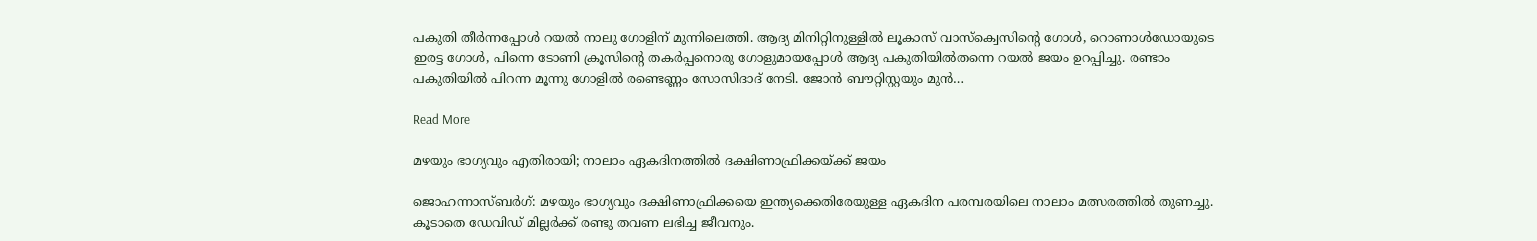പകുതി തീര്‍ന്നപ്പോള്‍ റയല്‍ നാലു ഗോളിന് മുന്നിലെത്തി. ആദ്യ മിനിറ്റിനുള്ളില്‍ ലൂകാസ് വാസ്‌ക്വെസിന്‍റെ ഗോള്‍, റൊണാള്‍ഡോയുടെ ഇരട്ട ഗോള്‍, പിന്നെ ടോണി ക്രൂസിന്‍റെ തകര്‍പ്പനൊരു ഗോളുമായപ്പോള്‍ ആദ്യ പകുതിയില്‍തന്നെ റയല്‍ ജയം ഉറപ്പിച്ചു. രണ്ടാം പകുതിയില്‍ പിറന്ന മൂന്നു ഗോളില്‍ രണ്ടെണ്ണം സോസിദാദ് നേടി. ജോന്‍ ബൗറ്റിസ്റ്റയും മുന്‍…

Read More

മഴയും ഭാഗ്യവും എതിരായി; നാലാം ഏകദിനത്തിൽ ദക്ഷിണാഫ്രിക്കയ്ക്ക് ജയം

ജൊഹന്നാസ്ബര്‍ഗ്: മഴയും ഭാഗ്യവും ദക്ഷിണാഫ്രിക്കയെ ഇന്ത്യക്കെതിരേയുള്ള ഏകദിന പരമ്പരയിലെ നാലാം മത്സരത്തില്‍ തുണച്ചു. കൂടാതെ ഡേവിഡ് മില്ലർക്ക് രണ്ടു തവണ ലഭിച്ച ജീവനും.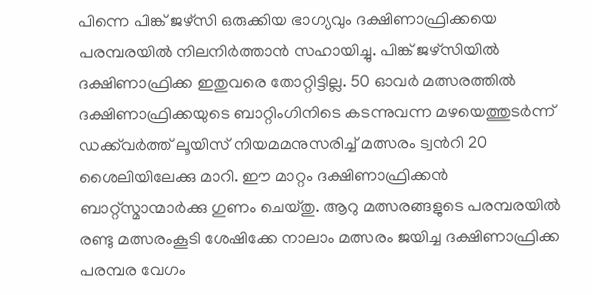പിന്നെ പിങ്ക് ജഴ്‌സി ഒരുക്കിയ ഭാഗ്യവും ദക്ഷിണാഫ്രിക്കയെ പരമ്പരയില്‍ നിലനിര്‍ത്താന്‍ സഹായിച്ചു. പിങ്ക് ജഴ്‌സിയില്‍ ദക്ഷിണാഫ്രിക്ക ഇതുവരെ തോറ്റിട്ടില്ല. 50 ഓവര്‍ മത്സരത്തില്‍ ദക്ഷിണാഫ്രിക്കയുടെ ബാറ്റിംഗിനിടെ കടന്നുവന്ന മഴയെത്തുടര്‍ന്ന് ഡക്ക്‌വര്‍ത്ത് ലൂയിസ് നിയമമനുസരിച്ച് മത്സരം ട്വന്‍റി 20 ശൈലിയിലേക്കു മാറി. ഈ മാറ്റം ദക്ഷിണാഫ്രിക്കന്‍ ബാറ്റ്സ്മാന്മാർ‍ക്കു ഗുണം ചെയ്തു. ആറു മത്സരങ്ങളുടെ പരമ്പരയില്‍ രണ്ടു മത്സരംകൂടി ശേഷിക്കേ നാലാം മത്സരം ജയിച്ച ദക്ഷിണാഫ്രിക്ക പരമ്പര വേഗം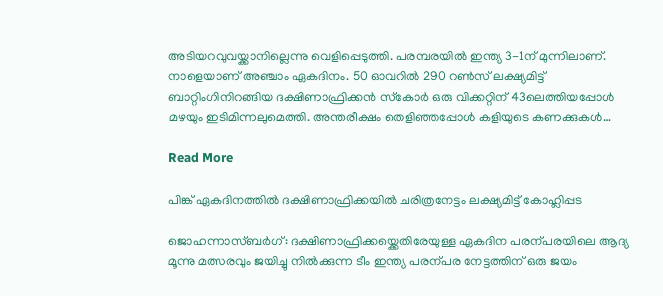അടിയറവുവയ്ക്കാനില്ലെന്നു വെളിപ്പെടുത്തി. പരമ്പരയില്‍ ഇന്ത്യ 3-1ന് മുന്നിലാണ്. നാളെയാണ് അഞ്ചാം ഏകദിനം. 50 ഓവറില്‍ 290 റണ്‍സ് ലക്ഷ്യമിട്ട് ബാറ്റിംഗിനിറങ്ങിയ ദക്ഷിണാഫ്രിക്കന്‍ സ്‌കോര്‍ ഒരു വിക്കറ്റിന് 43ലെത്തിയപ്പോള്‍ മഴയും ഇടിമിന്നലുമെത്തി. അന്തരീക്ഷം തെളിഞ്ഞപ്പോള്‍ കളിയുടെ കണക്കുകള്‍…

Read More

പിങ്ക് ഏകദിനത്തിൽ ദക്ഷിണാഫ്രിക്കയിൽ ചരിത്രനേട്ടം ലക്ഷ്യമിട്ട് കോഹ്ലിപ്പട

ജൊഹന്നാസ്ബർഗ്: ദക്ഷിണാഫ്രിക്കയ്ക്കെതിരേയുള്ള ഏകദിന പരന്പരയിലെ ആദ്യ മൂന്നു മത്സരവും ജയിച്ചു നിൽക്കുന്ന ടീം ഇന്ത്യ പരന്പര നേട്ടത്തിന് ഒരു ജയം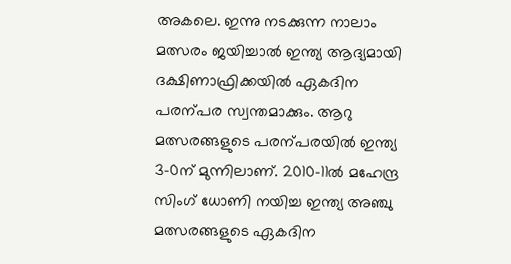അകലെ. ഇന്നു നടക്കുന്ന നാലാം മത്സരം ജയിച്ചാൽ ഇന്ത്യ ആദ്യമായി ദക്ഷിണാഫ്രിക്കയിൽ ഏകദിന പരന്പര സ്വന്തമാക്കും. ആറു മത്സരങ്ങളുടെ പരന്പരയിൽ ഇന്ത്യ 3-0ന് മുന്നിലാണ്. 2010-11ൽ മഹേന്ദ്ര സിംഗ് ധോണി നയിച്ച ഇന്ത്യ അഞ്ചു മത്സരങ്ങളുടെ ഏകദിന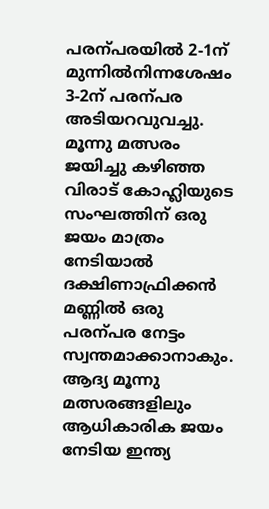പരന്പരയിൽ 2-1ന് മുന്നിൽനിന്നശേഷം 3-2ന് പരന്പര അടിയറവുവച്ചു. മൂന്നു മത്സരം ജയിച്ചു കഴിഞ്ഞ വിരാട് കോഹ്ലിയുടെ സംഘത്തിന് ഒരു ജയം മാത്രം നേടിയാൽ ദക്ഷിണാഫ്രിക്കൻ മണ്ണിൽ ഒരു പരന്പര നേട്ടം സ്വന്തമാക്കാനാകും. ആദ്യ മൂന്നു മത്സരങ്ങളിലും ആധികാരിക ജയം നേടിയ ഇന്ത്യ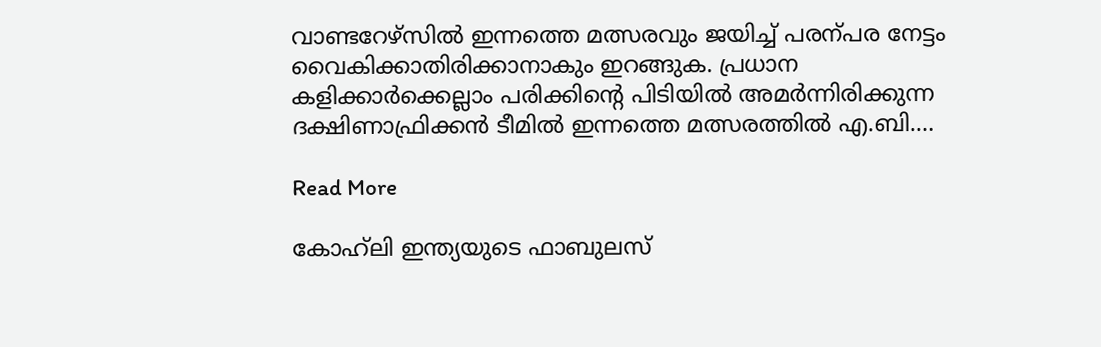വാണ്ടറേഴ്സിൽ ഇന്നത്തെ മത്സരവും ജയിച്ച് പരന്പര നേട്ടം വൈകിക്കാതിരിക്കാനാകും ഇറങ്ങുക. പ്രധാന കളിക്കാർക്കെല്ലാം പരിക്കിന്‍റെ പിടിയിൽ അമർന്നിരിക്കുന്ന ദക്ഷിണാഫ്രിക്കൻ ടീമിൽ ഇന്നത്തെ മത്സരത്തിൽ എ.ബി.…

Read More

കോഹ്‌ലി ഇന്ത്യയുടെ ഫാബുലസ്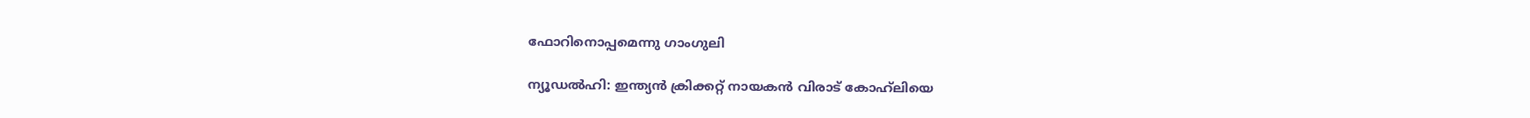ഫോറിനൊപ്പമെന്നു ഗാംഗുലി

ന്യൂഡല്‍ഹി: ഇന്ത്യന്‍ ക്രിക്കറ്റ് നായകന്‍ വിരാട് കോഹ്‌ലിയെ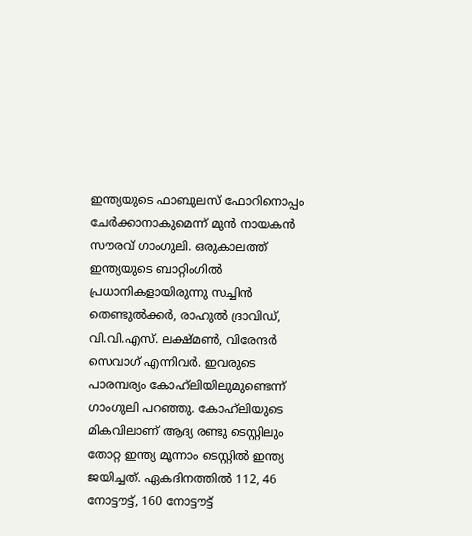ഇന്ത്യയുടെ ഫാബുലസ് ഫോറിനൊപ്പം ചേര്‍ക്കാനാകുമെന്ന് മുന്‍ നായകന്‍ സൗരവ് ഗാംഗുലി. ഒരുകാലത്ത് ഇന്ത്യയുടെ ബാറ്റിംഗില്‍ പ്രധാനികളായിരുന്നു സച്ചിന്‍ തെണ്ടുല്‍ക്കര്‍, രാഹുല്‍ ദ്രാവിഡ്, വി.വി.എസ്. ലക്ഷ്മണ്‍, വിരേന്ദര്‍ സെവാഗ് എന്നിവര്‍. ഇവരുടെ പാരമ്പര്യം കോഹ്‌ലിയിലുമുണ്ടെന്ന് ഗാംഗുലി പറഞ്ഞു. കോഹ്‌ലിയുടെ മികവിലാണ് ആദ്യ രണ്ടു ടെസ്റ്റിലും തോറ്റ ഇന്ത്യ മൂന്നാം ടെസ്റ്റില്‍ ഇന്ത്യ ജയിച്ചത്. ഏകദിനത്തില്‍ 112, 46 നോട്ടൗട്ട്, 160 നോട്ടൗട്ട്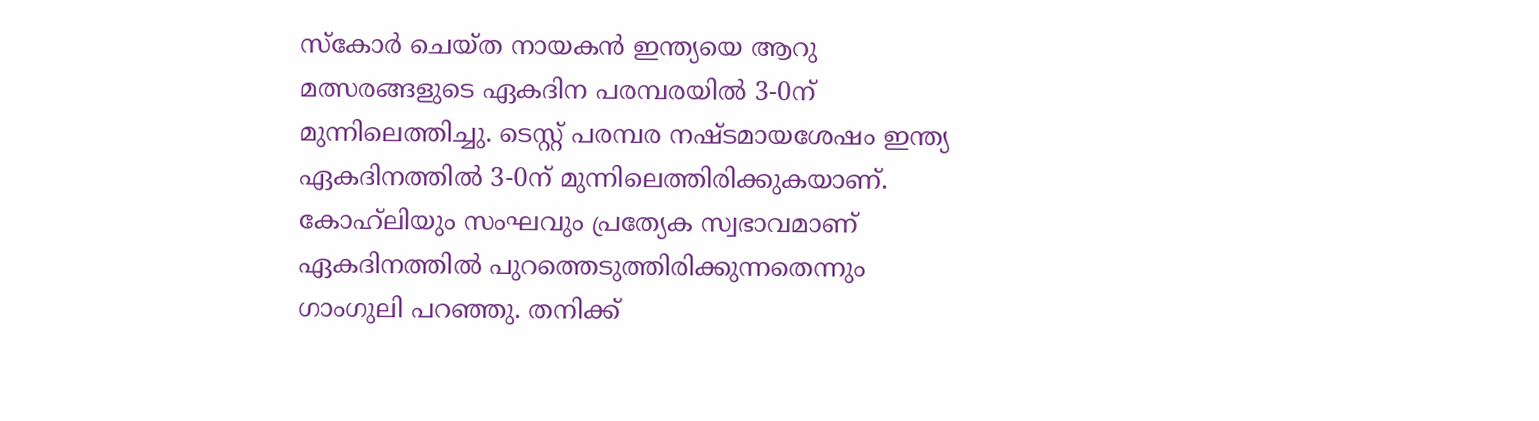സ്‌കോര്‍ ചെയ്ത നായകന്‍ ഇന്ത്യയെ ആറു മത്സരങ്ങളുടെ ഏകദിന പരമ്പരയില്‍ 3-0ന് മുന്നിലെത്തിച്ചു. ടെസ്റ്റ് പരമ്പര നഷ്ടമായശേഷം ഇന്ത്യ ഏകദിനത്തില്‍ 3-0ന് മുന്നിലെത്തിരിക്കുകയാണ്. കോഹ്‌ലിയും സംഘവും പ്രത്യേക സ്വഭാവമാണ് ഏകദിനത്തില്‍ പുറത്തെടുത്തിരിക്കുന്നതെന്നും ഗാംഗുലി പറഞ്ഞു. തനിക്ക്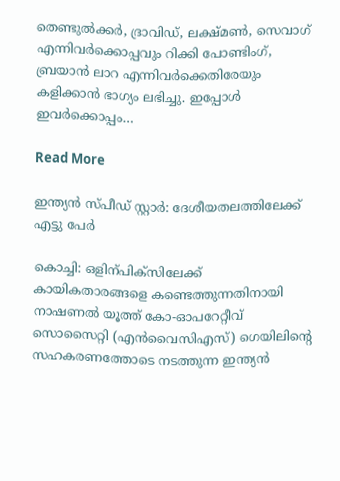തെണ്ടുല്‍ക്കര്‍, ദ്രാവിഡ്, ലക്ഷ്മണ്‍, സെവാഗ് എന്നിവര്‍ക്കൊപ്പവും റിക്കി പോണ്ടിംഗ്, ബ്രയാന്‍ ലാറ എന്നിവര്‍ക്കെതിരേയും കളിക്കാന്‍ ഭാഗ്യം ലഭിച്ചു. ഇപ്പോള്‍ ഇവര്‍ക്കൊപ്പം…

Read More

ഇന്ത്യൻ സ്പീഡ് സ്റ്റാർ: ദേശീയതലത്തിലേക്ക് എട്ടു പേർ

കൊച്ചി: ഒളിന്പിക്സിലേക്ക് കായികതാരങ്ങളെ കണ്ടെത്തുന്നതിനായി നാഷണൽ യൂത്ത് കോ-ഓപറേറ്റീവ് സൊസൈറ്റി (എൻവൈസിഎസ്) ഗെയിലിന്‍റെ സഹകരണത്തോടെ നടത്തുന്ന ഇന്ത്യൻ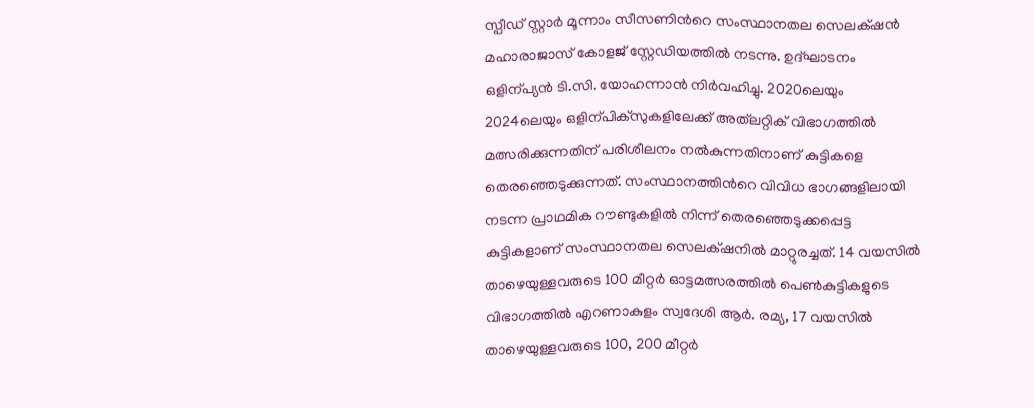സ്പീഡ് സ്റ്റാർ മൂന്നാം സീസണിന്‍റെ സംസ്ഥാനതല സെലക്‌ഷൻ മഹാരാജാസ് കോളജ് സ്റ്റേഡിയത്തിൽ നടന്നു. ഉദ്ഘാടനം ഒളിന്പ്യൻ ടി.സി. യോഹന്നാൻ നിർവഹിച്ചു. 2020ലെയും 2024ലെയും ഒളിന്പിക്സുകളിലേക്ക് അത്‌ലറ്റിക് വിഭാഗത്തിൽ മത്സരിക്കുന്നതിന് പരിശീലനം നൽകുന്നതിനാണ് കുട്ടികളെ തെരഞ്ഞെടുക്കുന്നത്. സംസ്ഥാനത്തിന്‍റെ വിവിധ ഭാഗങ്ങളിലായി നടന്ന പ്രാഥമിക റൗണ്ടുകളിൽ നിന്ന് തെരഞ്ഞെടുക്കപ്പെട്ട കുട്ടികളാണ് സംസ്ഥാനതല സെലക്‌ഷനിൽ മാറ്റുരച്ചത്. 14 വയസിൽ താഴെയുള്ളവരുടെ 100 മീറ്റർ ഓട്ടമത്സരത്തിൽ പെണ്‍കുട്ടികളുടെ വിഭാഗത്തിൽ എറണാകുളം സ്വദേശി ആർ. രമ്യ, 17 വയസിൽ താഴെയുള്ളവരുടെ 100, 200 മീറ്റർ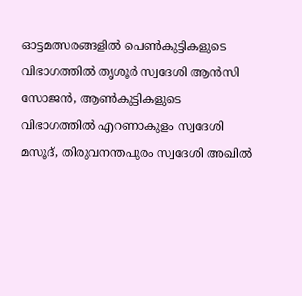ഓട്ടമത്സരങ്ങളിൽ പെണ്‍കുട്ടികളുടെ വിഭാഗത്തിൽ തൃശൂർ സ്വദേശി ആൻസി സോജൻ, ആണ്‍കുട്ടികളുടെ വിഭാഗത്തിൽ എറണാകുളം സ്വദേശി മസൂദ്, തിരുവനന്തപുരം സ്വദേശി അഖിൽ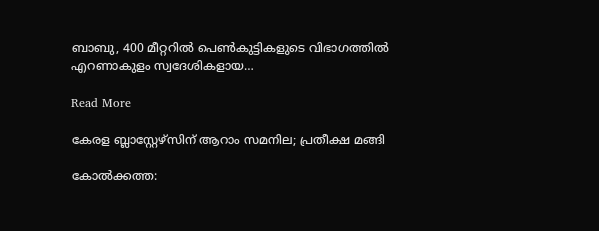ബാബു, 400 മീറ്ററിൽ പെണ്‍കുട്ടികളുടെ വിഭാഗത്തിൽ എറണാകുളം സ്വദേശികളായ…

Read More

കേരള ബ്ലാസ്റ്റേഴ്സിന് ആറാം സമനില; പ്രതീക്ഷ മങ്ങി

കോൽക്കത്ത: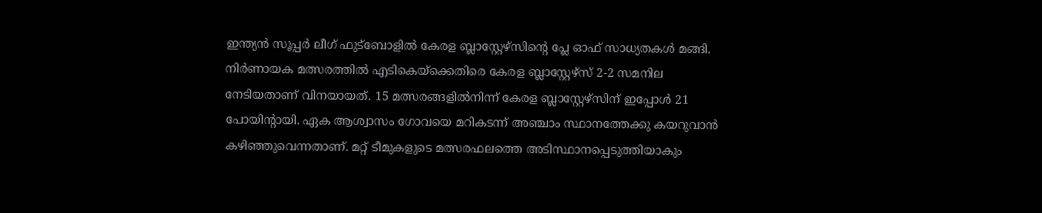ഇന്ത്യൻ സൂപ്പർ‌ ലീഗ് ഫുട്ബോളിൽ കേരള ബ്ലാസ്റ്റേഴ്സിന്‍റെ പ്ലേ ഓഫ് സാധ്യതകൾ മങ്ങി. നിര്‍ണായക മത്സരത്തില്‍ എടികെയ്‌ക്കെതിരെ കേരള ബ്ലാസ്റ്റേഴ്‌സ് 2-2 സമനില നേടിയതാണ് വിനയായത്. 15 മത്സരങ്ങളിൽനിന്ന് കേരള ബ്ലാസ്റ്റേഴ്സിന് ഇപ്പോൾ 21 പോയിന്‍റായി. ഏക ആശ്വാസം ഗോവയെ മറികടന്ന് അഞ്ചാം സ്ഥാനത്തേക്കു കയറുവാന്‍ കഴിഞ്ഞുവെന്നതാണ്. മറ്റ് ടീമുകളുടെ മത്സരഫലത്തെ അടിസ്ഥാനപ്പെടുത്തിയാകും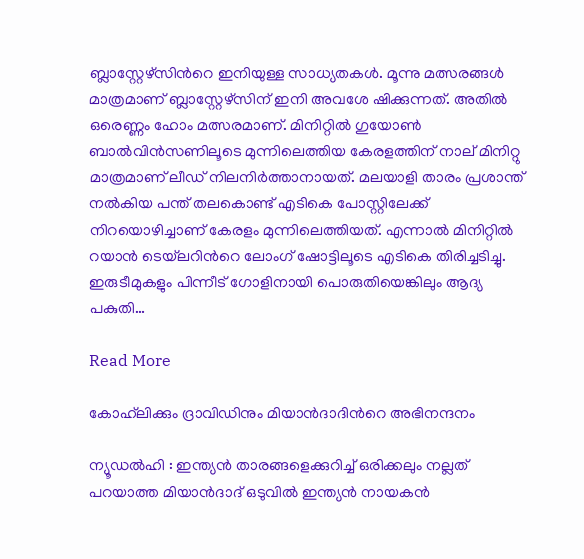ബ്ലാസ്റ്റേഴ്സിന്‍റെ ഇനിയുള്ള സാധ്യതകൾ. മൂന്നു മത്സരങ്ങൾ മാത്രമാണ് ബ്ലാസ്റ്റേഴ്സിന് ഇനി അവശേ ഷിക്കുന്നത്. അതിൽ ഒരെണ്ണം ഹോം മത്സരമാണ്. മിനിറ്റില്‍ ഗുയോണ്‍ ബാല്‍വിന്‍സണിലൂടെ മുന്നിലെത്തിയ കേരളത്തിന് നാല് മിനിറ്റു മാത്രമാണ് ലീഡ് നിലനിര്‍ത്താനായത്. മലയാളി താരം പ്രശാന്ത് നല്‍കിയ പന്ത് തലകൊണ്ട് എടികെ പോസ്റ്റിലേക്ക് നിറയൊഴിച്ചാണ് കേരളം മുന്നിലെത്തിയത്. എന്നാല്‍ മിനിറ്റില്‍ റയാന്‍ ടെയ്‌ലറിന്‍റെ ലോംഗ് ഷോട്ടിലൂടെ എടികെ തിരിച്ചടിച്ചു. ഇരുടീമുകളും പിന്നീട് ഗോളിനായി പൊരുതിയെങ്കിലും ആദ്യ പകുതി…

Read More

കോഹ്‌ലിക്കും ദ്രാവിഡിനും മിയാന്‍ദാദിന്‍റെ അഭിനന്ദനം

ന്യൂഡല്‍ഹി : ഇന്ത്യന്‍ താരങ്ങളെക്കുറിച്ച് ഒരിക്കലും നല്ലത് പറയാത്ത മിയാന്‍ദാദ് ഒടുവില്‍ ഇന്ത്യന്‍ നായകന്‍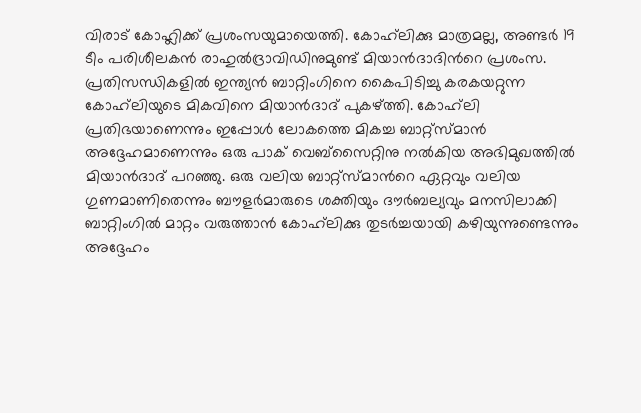വിരാട് കോഹ്ലിക്ക് പ്രശംസയുമായെത്തി. കോഹ്‌ലിക്കു മാത്രമല്ല, അണ്ടര്‍ 19 ടീം പരിശീലകന്‍ രാഹുല്‍ദ്രാവിഡിനുമുണ്ട് മിയാന്‍ദാദിന്‍റെ പ്രശംസ. പ്രതിസന്ധികളില്‍ ഇന്ത്യന്‍ ബാറ്റിംഗിനെ കൈപിടിച്ചു കരകയറ്റുന്ന കോഹ്‌ലിയുടെ മികവിനെ മിയാന്‍ദാദ് പുകഴ്ത്തി. കോഹ്‌ലി പ്രതിഭയാണെന്നും ഇപ്പോള്‍ ലോകത്തെ മികച്ച ബാറ്റ്‌സ്മാന്‍ അദ്ദേഹമാണെന്നും ഒരു പാക് വെബ്‌സൈറ്റിനു നല്‍കിയ അഭിമുഖത്തില്‍ മിയാന്‍ദാദ് പറഞ്ഞു. ഒരു വലിയ ബാറ്റ്‌സ്മാന്‍റെ ഏറ്റവും വലിയ ഗുണമാണിതെന്നും ബൗളര്‍മാരുടെ ശക്തിയും ദൗര്‍ബല്യവും മനസിലാക്കി ബാറ്റിംഗില്‍ മാറ്റം വരുത്താന്‍ കോഹ്‌ലിക്കു തുടര്‍ച്ചയായി കഴിയുന്നുണ്ടെന്നും അദ്ദേഹം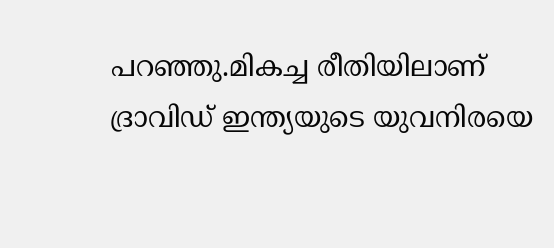പറഞ്ഞു.മികച്ച രീതിയിലാണ് ദ്രാവിഡ് ഇന്ത്യയുടെ യുവനിരയെ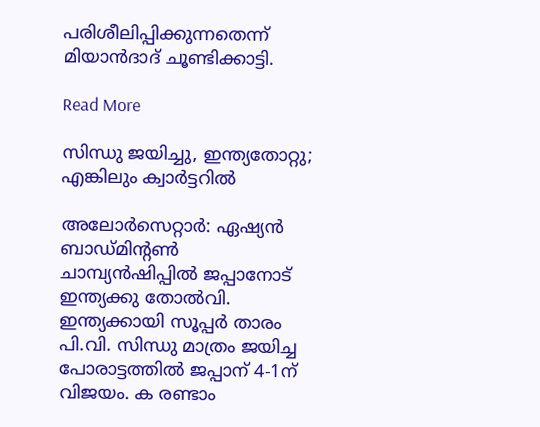പരിശീലിപ്പിക്കുന്നതെന്ന് മിയാന്‍ദാദ് ചൂണ്ടിക്കാട്ടി.

Read More

സിന്ധു ജയിച്ചു, ഇന്ത്യതോറ്റു; എങ്കിലും ക്വാര്‍ട്ടറില്‍

അലോര്‍സെറ്റാര്‍: ഏഷ്യന്‍ ബാഡ്മിന്‍റണ്‍ ചാമ്പ്യന്‍ഷിപ്പില്‍ ജപ്പാനോട് ഇന്ത്യക്കു തോല്‍വി. ഇന്ത്യക്കായി സൂപ്പര്‍ താരം പി.വി. സിന്ധു മാത്രം ജയിച്ച പോരാട്ടത്തില്‍ ജപ്പാന് 4-1ന് വിജയം. ക രണ്ടാം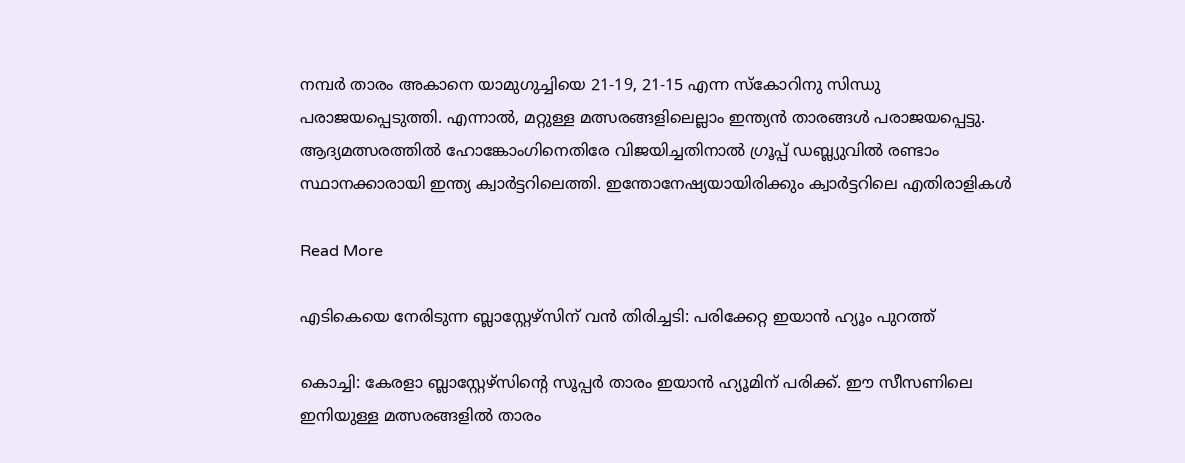നമ്പര്‍ താരം അകാനെ യാമുഗുച്ചിയെ 21-19, 21-15 എന്ന സ്‌കോറിനു സിന്ധു പരാജയപ്പെടുത്തി. എന്നാല്‍, മറ്റുള്ള മത്സരങ്ങളിലെല്ലാം ഇന്ത്യന്‍ താരങ്ങള്‍ പരാജയപ്പെട്ടു. ആദ്യമത്സരത്തില്‍ ഹോങ്കോംഗിനെതിരേ വിജയിച്ചതിനാൽ ഗ്രൂപ്പ് ഡബ്ല്യുവില്‍ രണ്ടാം സ്ഥാനക്കാരായി ഇന്ത്യ ക്വാര്‍ട്ടറിലെത്തി. ഇന്തോനേഷ്യയായിരിക്കും ക്വാര്‍ട്ടറിലെ എതിരാളികള്‍

Read More

എടികെയെ നേരിടുന്ന ബ്ലാസ്റ്റേഴ്സിന് വൻ തിരിച്ചടി: പരിക്കേറ്റ ഇയാൻ ഹ്യൂം പുറത്ത്

കൊച്ചി: കേരളാ ബ്ലാസ്റ്റേഴ്സിന്‍റെ സൂപ്പർ താരം ഇയാൻ ഹ്യൂമിന് പരിക്ക്. ഈ സീസണിലെ ഇനിയുള്ള മത്സരങ്ങളിൽ താരം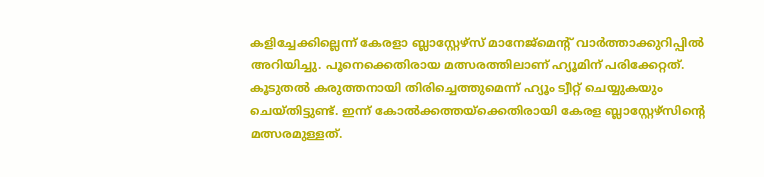കളിച്ചേക്കില്ലെന്ന് കേരളാ ബ്ലാസ്റ്റേഴ്സ് മാനേജ്മെന്‍റ് വാർത്താക്കുറിപ്പിൽ അറിയിച്ചു. പൂനെക്കെതിരായ മത്സരത്തിലാണ് ഹ്യൂമിന് പരിക്കേറ്റത്. കൂടുതൽ കരുത്തനായി തിരിച്ചെത്തുമെന്ന് ഹ്യൂം ട്വീറ്റ് ചെയ്യുകയും ചെയ്തിട്ടുണ്ട്. ഇന്ന് കോൽക്കത്തയ്ക്കെതിരായി കേരള ബ്ലാസ്റ്റേഴ്സിന്‍റെ മത്സരമുള്ളത്.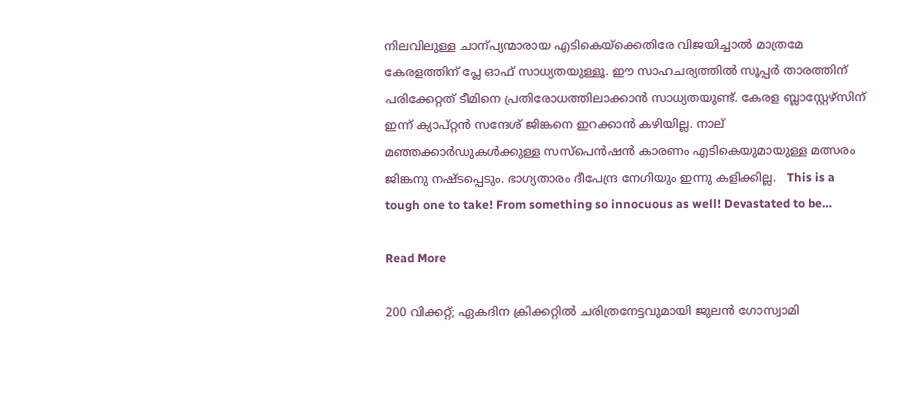നിലവിലുള്ള ചാന്പ്യന്മാരായ എടികെയ്ക്കെതിരേ വിജയിച്ചാൽ മാത്രമേ കേരളത്തിന് പ്ലേ ഓഫ് സാധ്യതയുള്ളൂ. ഈ സാഹചര്യത്തിൽ സൂപ്പർ താരത്തിന് പരിക്കേറ്റത് ടീമിനെ പ്രതിരോധത്തിലാക്കാൻ സാധ്യതയുണ്ട്. കേരള ബ്ലാസ്റ്റേഴ്സിന് ഇന്ന് ക്യാപ്റ്റൻ സന്ദേശ് ജിങ്കനെ ഇറക്കാൻ കഴിയില്ല. നാല് മഞ്ഞക്കാർഡുകൾക്കുള്ള സസ്പെൻഷൻ കാരണം എടികെയുമായുള്ള മത്സരം ജിങ്കനു നഷ്ടപ്പെടും. ഭാഗ്യതാരം ദീപേന്ദ്ര നേഗിയും ഇന്നു കളിക്കില്ല.   This is a tough one to take! From something so innocuous as well! Devastated to be…

Read More

200 വിക്കറ്റ്; ഏകദിന ക്രിക്കറ്റിൽ ചരിത്രനേട്ടവുമായി ജുലൻ ഗോസ്വാമി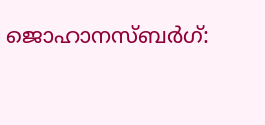ജൊഹാനസ്ബർഗ്: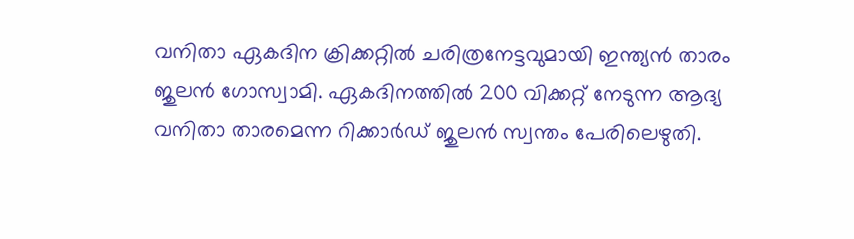വനിതാ ഏകദിന ക്രിക്കറ്റിൽ ചരിത്രനേട്ടവുമായി ഇന്ത്യൻ താരം ജുലൻ ഗോസ്വാമി. ഏകദിനത്തിൽ 200 വിക്കറ്റ് നേടുന്ന ആദ്യ വനിതാ താരമെന്ന റിക്കാർഡ് ജുലൻ സ്വന്തം പേരിലെഴുതി.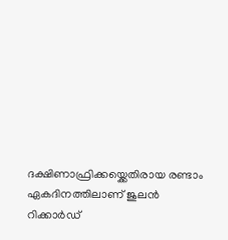ദക്ഷിണാഫ്രിക്കയ്ക്കെതിരായ രണ്ടാം ഏകദിനത്തിലാണ് ജുലൻ റിക്കാർഡ്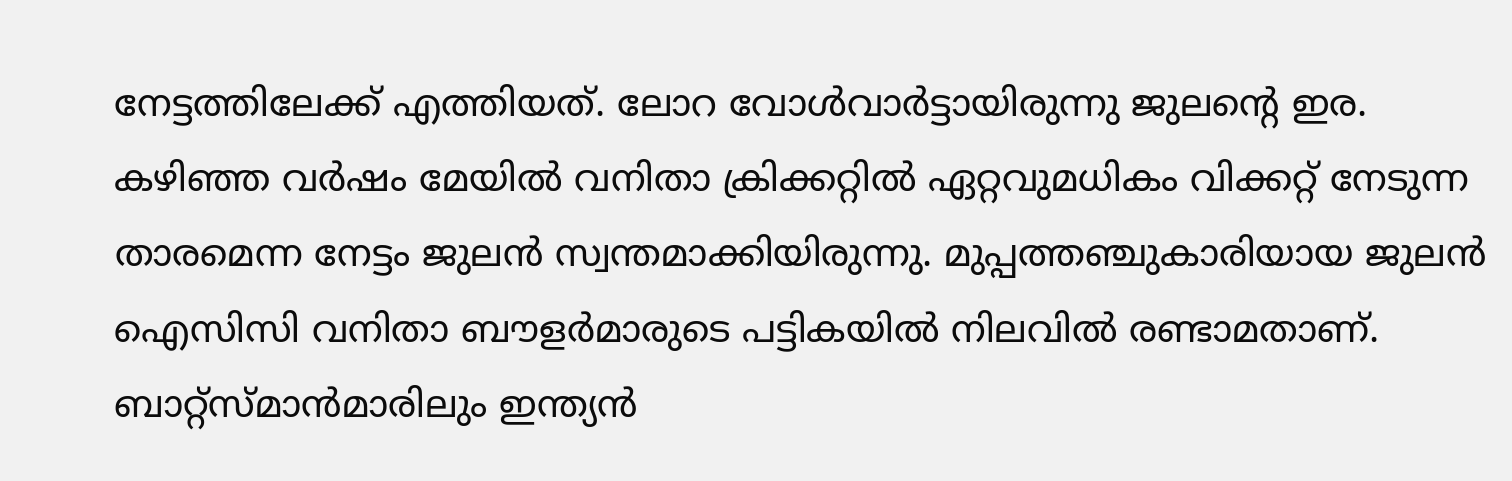നേട്ടത്തിലേക്ക് എത്തിയത്. ലോറ വോൾവാർട്ടായിരുന്നു ജുലന്‍റെ ഇര. കഴിഞ്ഞ വർഷം മേയിൽ വനിതാ ക്രിക്കറ്റിൽ ഏറ്റവുമധികം വിക്കറ്റ് നേടുന്ന താരമെന്ന നേട്ടം ജുലൻ സ്വന്തമാക്കിയിരുന്നു. മുപ്പത്തഞ്ചുകാരിയായ ജുലൻ ഐസിസി വനിതാ ബൗളർമാരുടെ പട്ടികയിൽ നിലവിൽ രണ്ടാമതാണ്. ബാറ്റ്സ്മാൻമാരിലും ഇന്ത്യൻ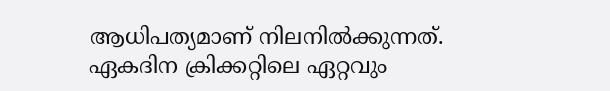ആധിപത്യമാണ് നിലനിൽക്കുന്നത്. ഏകദിന ക്രിക്കറ്റിലെ ഏറ്റവും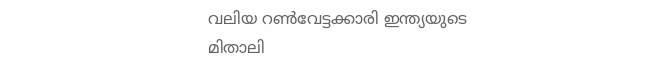വലിയ റണ്‍വേട്ടക്കാരി ഇന്ത്യയുടെ മിതാലി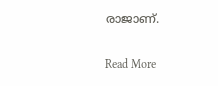രാജാണ്.

Read More